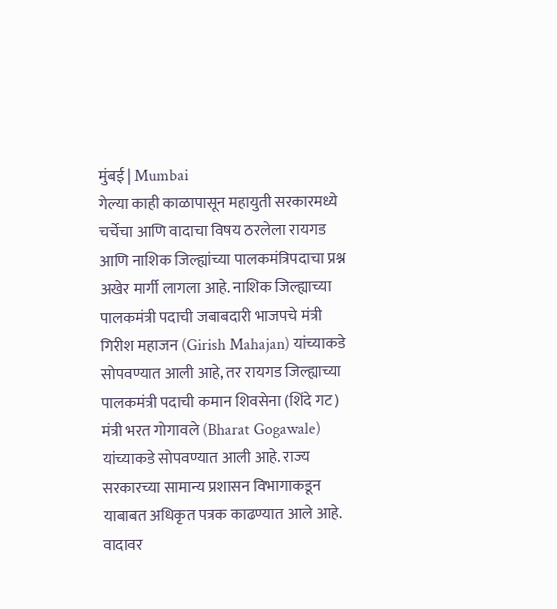मुंबई | Mumbai
गेल्या काही काळापासून महायुती सरकारमध्ये चर्चेचा आणि वादाचा विषय ठरलेला रायगड आणि नाशिक जिल्ह्यांच्या पालकमंत्रिपदाचा प्रश्न अखेर मार्गी लागला आहे. नाशिक जिल्ह्याच्या पालकमंत्री पदाची जबाबदारी भाजपचे मंत्री गिरीश महाजन (Girish Mahajan) यांच्याकडे सोपवण्यात आली आहे, तर रायगड जिल्ह्याच्या पालकमंत्री पदाची कमान शिवसेना (शिंदे गट) मंत्री भरत गोगावले (Bharat Gogawale) यांच्याकडे सोपवण्यात आली आहे. राज्य सरकारच्या सामान्य प्रशासन विभागाकडून याबाबत अधिकृत पत्रक काढण्यात आले आहे.
वादावर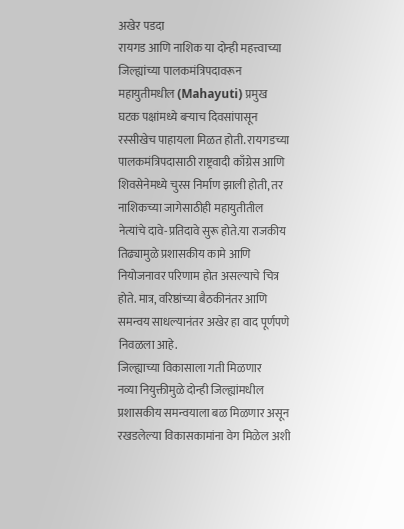अखेर पडदा
रायगड आणि नाशिक या दोन्ही महत्त्वाच्या जिल्ह्यांच्या पालकमंत्रिपदावरून महायुतीमधील (Mahayuti) प्रमुख घटक पक्षांमध्ये बऱ्याच दिवसांपासून रस्सीखेच पाहायला मिळत होती. रायगडच्या पालकमंत्रिपदासाठी राष्ट्रवादी काँग्रेस आणि शिवसेनेमध्ये चुरस निर्माण झाली होती, तर नाशिकच्या जागेसाठीही महायुतीतील नेत्यांचे दावे-प्रतिदावे सुरू होते.या राजकीय तिढ्यामुळे प्रशासकीय कामे आणि नियोजनावर परिणाम होत असल्याचे चित्र होते. मात्र, वरिष्ठांच्या बैठकीनंतर आणि समन्वय साधल्यानंतर अखेर हा वाद पूर्णपणे निवळला आहे.
जिल्ह्याच्या विकासाला गती मिळणार
नव्या नियुक्तीमुळे दोन्ही जिल्ह्यांमधील प्रशासकीय समन्वयाला बळ मिळणार असून रखडलेल्या विकासकामांना वेग मिळेल अशी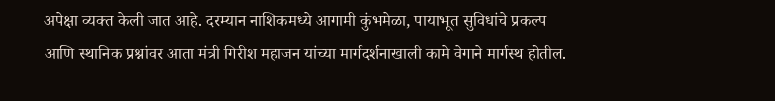अपेक्षा व्यक्त केली जात आहे. दरम्यान नाशिकमध्ये आगामी कुंभमेळा, पायाभूत सुविधांचे प्रकल्प आणि स्थानिक प्रश्नांवर आता मंत्री गिरीश महाजन यांच्या मार्गदर्शनाखाली कामे वेगाने मार्गस्थ होतील.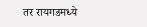तर रायगडमध्ये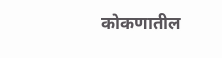कोकणातील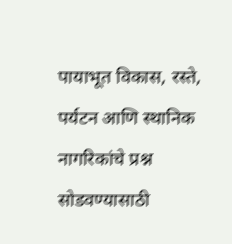पायाभूत विकास, रस्ते, पर्यटन आणि स्थानिक नागरिकांचे प्रश्न सोडवण्यासाठी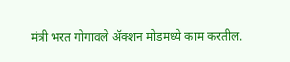मंत्री भरत गोगावले ॲक्शन मोडमध्ये काम करतील.